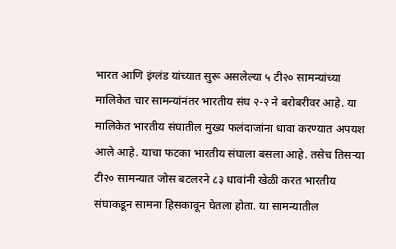भारत आणि इंग्लंड यांच्यात सुरू असलेल्या ५ टी२० सामन्यांच्या मालिकेत चार सामन्यांनंतर भारतीय संघ २-२ ने बरोबरीवर आहे. या मालिकेत भारतीय संघातील मुख्य फलंदाजांना धावा करण्यात अपयश आले आहे. याचा फटका भारतीय संघाला बसला आहे. तसेच तिसऱ्या टी२० सामन्यात जोस बटलरने ८३ धावांनी खेळी करत भारतीय संघाकडून सामना हिसकावून घेतला होता. या सामन्यातील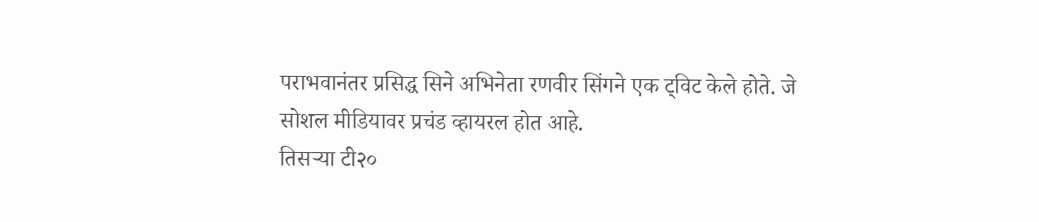पराभवानंतर प्रसिद्ध सिने अभिनेता रणवीर सिंगने एक ट्विट केले होते. जे सोशल मीडियावर प्रचंड व्हायरल होत आहे.
तिसऱ्या टी२०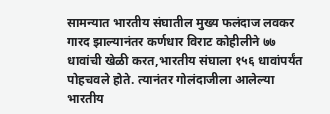सामन्यात भारतीय संघातील मुख्य फलंदाज लवकर गारद झाल्यानंतर कर्णधार विराट कोहीलीने ७७ धावांची खेळी करत,भारतीय संघाला १५६ धावांपर्यंत पोहचवले होते. त्यानंतर गोलंदाजीला आलेल्या भारतीय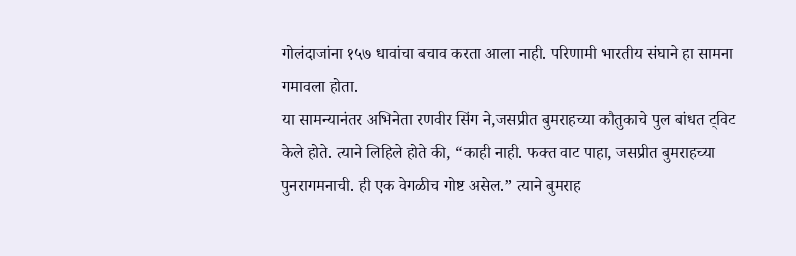गोलंदाजांना १५७ धावांचा बचाव करता आला नाही. परिणामी भारतीय संघाने हा सामना गमावला होता.
या सामन्यानंतर अभिनेता रणवीर सिंग ने,जसप्रीत बुमराहच्या कौतुकाचे पुल बांधत ट्विट केले होते. त्याने लिहिले होते की, “काही नाही. फक्त वाट पाहा, जसप्रीत बुमराहच्या पुनरागमनाची. ही एक वेगळीच गोष्ट असेल.” त्याने बुमराह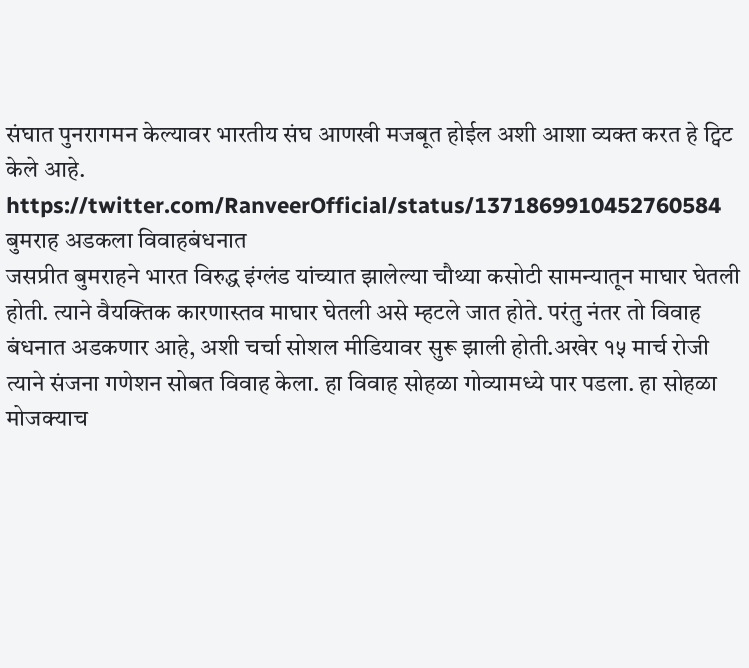संघात पुनरागमन केल्यावर भारतीय संघ आणखी मजबूत होईल अशी आशा व्यक्त करत हे ट्विट केले आहे.
https://twitter.com/RanveerOfficial/status/1371869910452760584
बुमराह अडकला विवाहबंधनात
जसप्रीत बुमराहने भारत विरुद्ध इंग्लंड यांच्यात झालेल्या चौथ्या कसोटी सामन्यातून माघार घेतली होती. त्याने वैयक्तिक कारणास्तव माघार घेतली असे म्हटले जात होते. परंतु नंतर तो विवाह बंधनात अडकणार आहे, अशी चर्चा सोशल मीडियावर सुरू झाली होती.अखेर १५ मार्च रोजी त्याने संजना गणेशन सोबत विवाह केला. हा विवाह सोहळा गोव्यामध्ये पार पडला. हा सोहळा मोजक्याच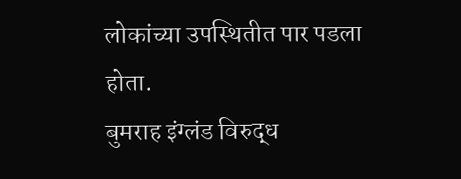लोकांच्या उपस्थितीत पार पडला होता.
बुमराह इंग्लंड विरुद्ध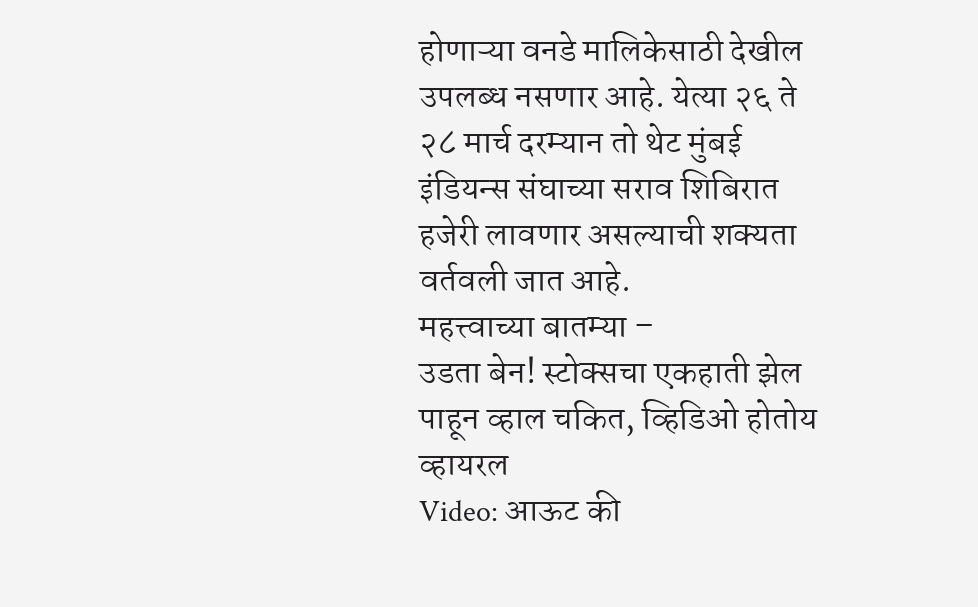होणाऱ्या वनडे मालिकेसाठी देखील उपलब्ध नसणार आहे. येत्या २६ ते २८ मार्च दरम्यान तो थेट मुंबई इंडियन्स संघाच्या सराव शिबिरात हजेरी लावणार असल्याची शक्यता वर्तवली जात आहे.
महत्त्वाच्या बातम्या –
उडता बेन! स्टोक्सचा एकहाती झेल पाहून व्हाल चकित, व्हिडिओ होतोय व्हायरल
Video: आऊट की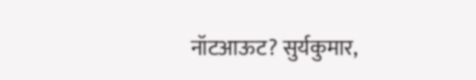नॉटआऊट? सुर्यकुमार,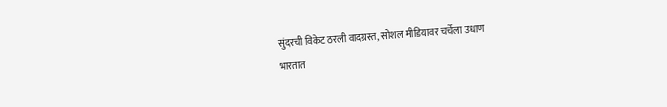सुंदरची विकेट ठरली वादग्रस्त, सोशल मीडियावर चर्चेला उधाण
भारतात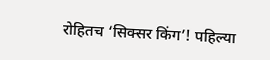रोहितच ‘सिक्सर किंग’! पहिल्या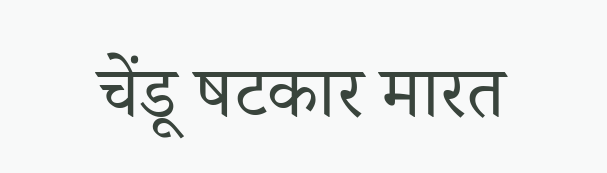चेंडू षटकार मारत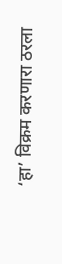‘हा’ विक्रम करणारा ठरला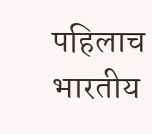पहिलाच भारतीय